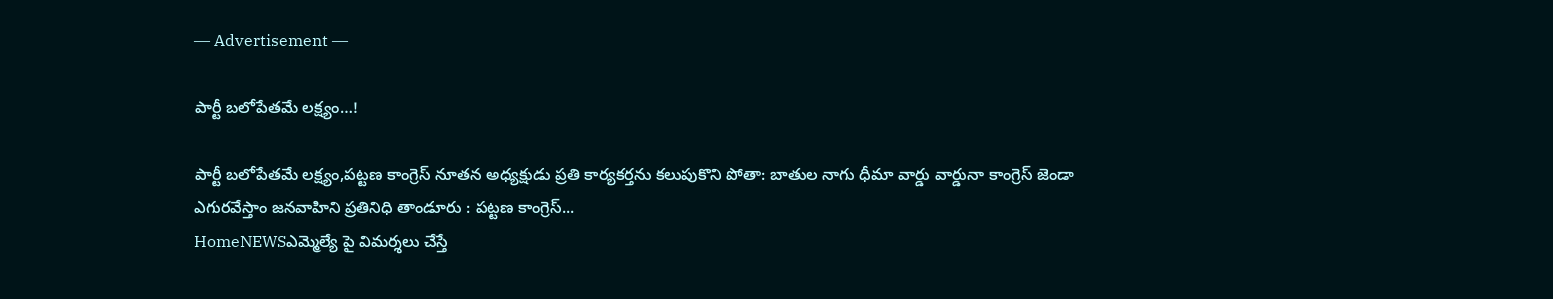― Advertisement ―

పార్టీ బలోపేతమే లక్ష్యం…!

పార్టీ బలోపేతమే లక్ష్యం,పట్టణ కాంగ్రెస్ నూతన అధ్యక్షుడు ప్రతి కార్యకర్తను కలుపుకొని పోతా: బాతుల నాగు ధీమా వార్డు వార్డునా కాంగ్రెస్ జెండా ఎగురవేస్తాం జనవాహిని ప్రతినిధి తాండూరు : పట్టణ కాంగ్రెస్...
HomeNEWSఎమ్మెల్యే పై విమర్శలు చేస్తే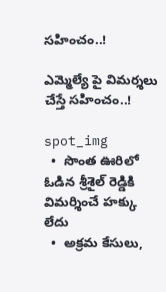సహించం..!

ఎమ్మెల్యే పై విమర్శలు చేస్తే సహించం..!

spot_img
  •  సొంత ఊరిలో ఓడిన శ్రీశైల్ రెడ్డికి విమర్శించే హక్కు లేదు
  •  అక్రమ కేసులు,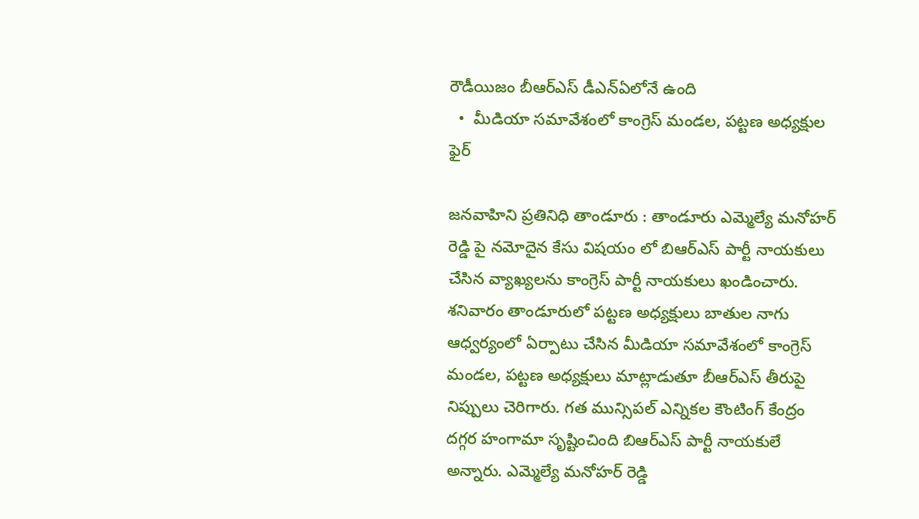రౌడీయిజం బీఆర్ఎస్ డీఎన్ఏలోనే ఉంది
  •  మీడియా సమావేశంలో కాంగ్రెస్ మండల, పట్టణ అధ్యక్షుల ఫైర్

జనవాహిని ప్రతినిధి తాండూరు : తాండూరు ఎమ్మెల్యే మనోహర్ రెడ్డి పై నమోదైన కేసు విషయం లో బిఆర్ఎస్ పార్టీ నాయకులు చేసిన వ్యాఖ్యలను కాంగ్రెస్ పార్టీ నాయకులు ఖండించారు. శనివారం తాండూరులో పట్టణ అధ్యక్షులు బాతుల నాగు ఆధ్వర్యంలో ఏర్పాటు చేసిన మీడియా సమావేశంలో కాంగ్రెస్ మండల, పట్టణ అధ్యక్షులు మాట్లాడుతూ బీఆర్ఎస్ తీరుపై నిప్పులు చెరిగారు. గత మున్సిపల్ ఎన్నికల కౌంటింగ్ కేంద్రం దగ్గర హంగామా సృష్టించింది బిఆర్ఎస్ పార్టీ నాయకులే అన్నారు. ఎమ్మెల్యే మనోహర్ రెడ్డి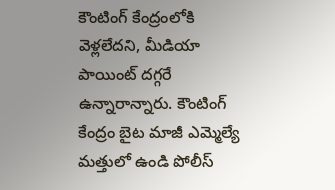కౌంటింగ్ కేంద్రంలోకి వెళ్లలేదని, మీడియా పాయింట్ దగ్గరే ఉన్నారాన్నారు. కౌంటింగ్ కేంద్రం బైట మాజీ ఎమ్మెల్యే మత్తులో ఉండి పోలీస్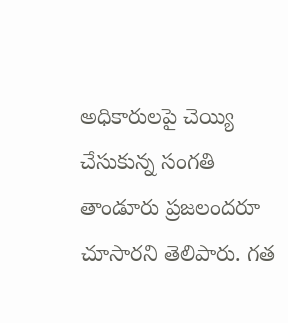అధికారులపై చెయ్యి చేసుకున్న సంగతి తాండూరు ప్రజలందరూ చూసారని తెలిపారు. గత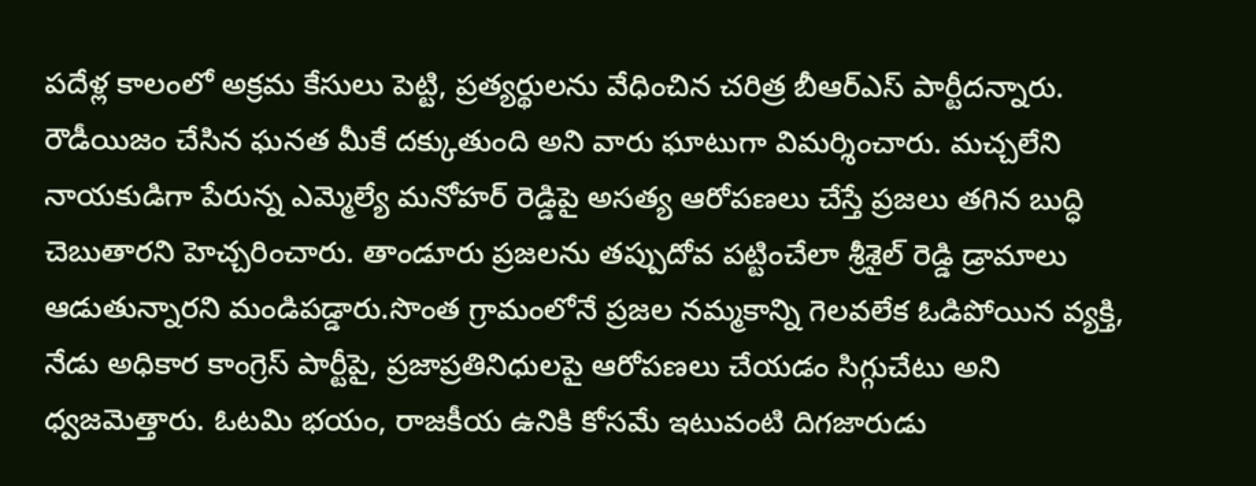పదేళ్ల కాలంలో అక్రమ కేసులు పెట్టి, ప్రత్యర్థులను వేధించిన చరిత్ర బీఆర్ఎస్ పార్టీదన్నారు. రౌడీయిజం చేసిన ఘనత మీకే దక్కుతుంది అని వారు ఘాటుగా విమర్శించారు. మచ్చలేని నాయకుడిగా పేరున్న ఎమ్మెల్యే మనోహర్ రెడ్డిపై అసత్య ఆరోపణలు చేస్తే ప్రజలు తగిన బుద్ధి చెబుతారని హెచ్చరించారు. తాండూరు ప్రజలను తప్పుదోవ పట్టించేలా శ్రీశైల్ రెడ్డి డ్రామాలు ఆడుతున్నారని మండిపడ్డారు.సొంత గ్రామంలోనే ప్రజల నమ్మకాన్ని గెలవలేక ఓడిపోయిన వ్యక్తి, నేడు అధికార కాంగ్రెస్ పార్టీపై, ప్రజాప్రతినిధులపై ఆరోపణలు చేయడం సిగ్గుచేటు అని ధ్వజమెత్తారు. ఓటమి భయం, రాజకీయ ఉనికి కోసమే ఇటువంటి దిగజారుడు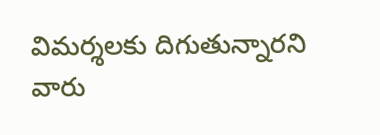విమర్శలకు దిగుతున్నారని వారు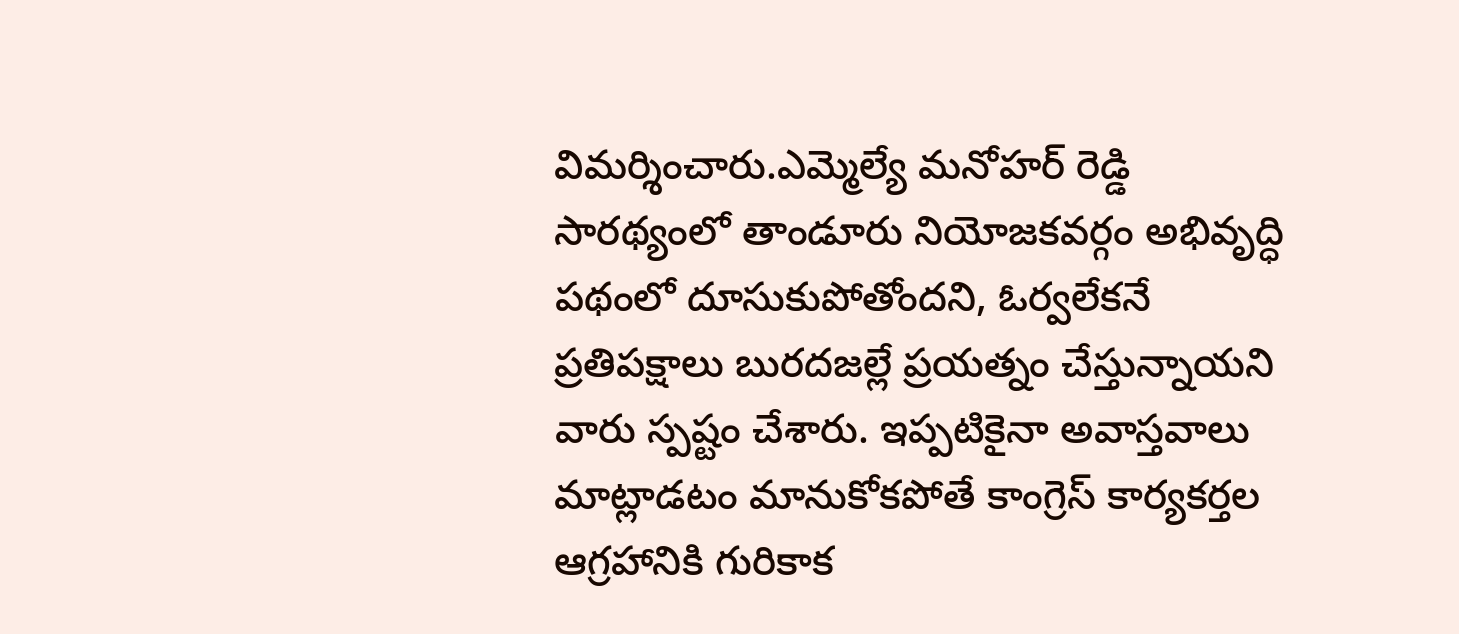విమర్శించారు.ఎమ్మెల్యే మనోహర్ రెడ్డి సారథ్యంలో తాండూరు నియోజకవర్గం అభివృద్ధి పథంలో దూసుకుపోతోందని, ఓర్వలేకనే ప్రతిపక్షాలు బురదజల్లే ప్రయత్నం చేస్తున్నాయని వారు స్పష్టం చేశారు. ఇప్పటికైనా అవాస్తవాలు మాట్లాడటం మానుకోకపోతే కాంగ్రెస్ కార్యకర్తల ఆగ్రహానికి గురికాక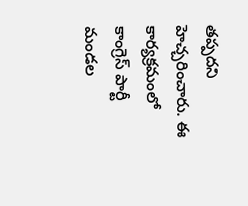తప్పదని హెచ్చరించారు. ఈ కార్యక్రమంలో కాంగ్రెస్ పార్టీ మండల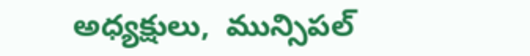అధ్యక్షులు,  మున్సిపల్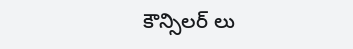కౌన్సిలర్ లు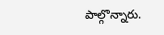పాల్గొన్నారు.